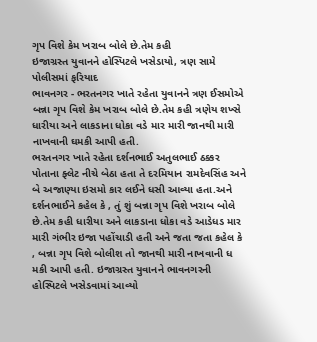ગૃપ વિશે કેમ ખરાબ બોલે છે.તેમ કહી
ઇજાગ્રસ્ત યુવાનને હોસ્પિટલે ખસેડાયો, ત્રણ સામે પોલીસમાં ફરિયાદ
ભાવનગર - ભરતનગર ખાતે રહેતા યુવાનને ત્રણ ઈસમોએ બન્ના ગૃપ વિશે કેમ ખરાબ બોલે છે.તેમ કહી ત્રણેય શખ્સે ધારીયા અને લાકડાના ધોકા વડે માર મારી જાનથી મારી નાખવાની ઘમકી આપી હતી.
ભરતનગર ખાતે રહેતા દર્શનભાઈ અતુલભાઈ ઠક્કર પોતાના ફ્લેટ નીચે બેઠા હતા તે દરમિયાન રામદેવસિંહ અને બે અજાણ્યા ઇસમો કાર લઈને ધસી આવ્યા હતા.અને દર્શનભાઈને કહેલ કે , તું શું બન્ના ગૃપ વિશે ખરાબ બોલે છે.તેમ કહી ધારીયા અને લાકડાના ધોકા વડે આડેધડ માર મારી ગંભીર ઇજા પહોંચાડી હતી અને જતા જતા કહેલ કે , બન્ના ગૃપ વિશે બોલીશ તો જાનથી મારી નાખવાની ધ મકી આપી હતી. ઇજાગ્રસ્ત યુવાનને ભાવનગરની હોસ્પિટલે ખસેડવામાં આવ્યો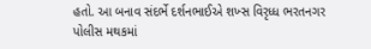હતો. આ બનાવ સંદર્ભે દર્શનભાઈએ શખ્સ વિરૃધ્ધ ભરતનગર પોલીસ મથકમાં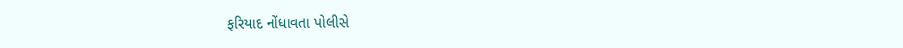ફરિયાદ નોંધાવતા પોલીસે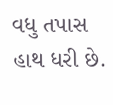વધુ તપાસ હાથ ધરી છે.